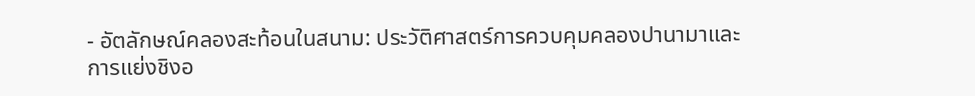- อัตลักษณ์คลองสะท้อนในสนาม: ประวัติศาสตร์การควบคุมคลองปานามาและการแย่งชิงอ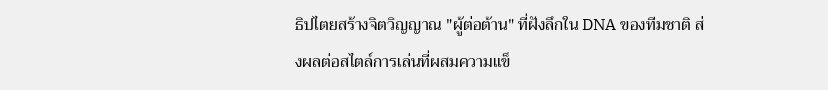ธิปไตยสร้างจิตวิญญาณ "ผู้ต่อต้าน" ที่ฝังลึกใน DNA ของทีมชาติ ส่งผลต่อสไตล์การเล่นที่ผสมความแข็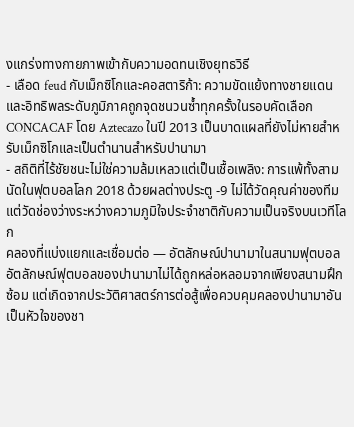งแกร่งทางกายภาพเข้ากับความอดทนเชิงยุทธวิธี
- เลือด feud กับเม็กซิโกและคอสตาริก้า: ความขัดแย้งทางชายแดนและอิทธิพลระดับภูมิภาคถูกจุดชนวนซ้ำทุกครั้งในรอบคัดเลือก CONCACAF โดย Aztecazo ในปี 2013 เป็นบาดแผลที่ยังไม่หายสำหรับเม็กซิโกและเป็นตำนานสำหรับปานามา
- สถิติที่ไร้ชัยชนะไม่ใช่ความล้มเหลวแต่เป็นเชื้อเพลิง: การแพ้ทั้งสามนัดในฟุตบอลโลก 2018 ด้วยผลต่างประตู -9 ไม่ได้วัดคุณค่าของทีม แต่วัดช่องว่างระหว่างความภูมิใจประจำชาติกับความเป็นจริงบนเวทีโลก
คลองที่แบ่งแยกและเชื่อมต่อ — อัตลักษณ์ปานามาในสนามฟุตบอล
อัตลักษณ์ฟุตบอลของปานามาไม่ได้ถูกหล่อหลอมจากเพียงสนามฝึกซ้อม แต่เกิดจากประวัติศาสตร์การต่อสู้เพื่อควบคุมคลองปานามาอันเป็นหัวใจของชา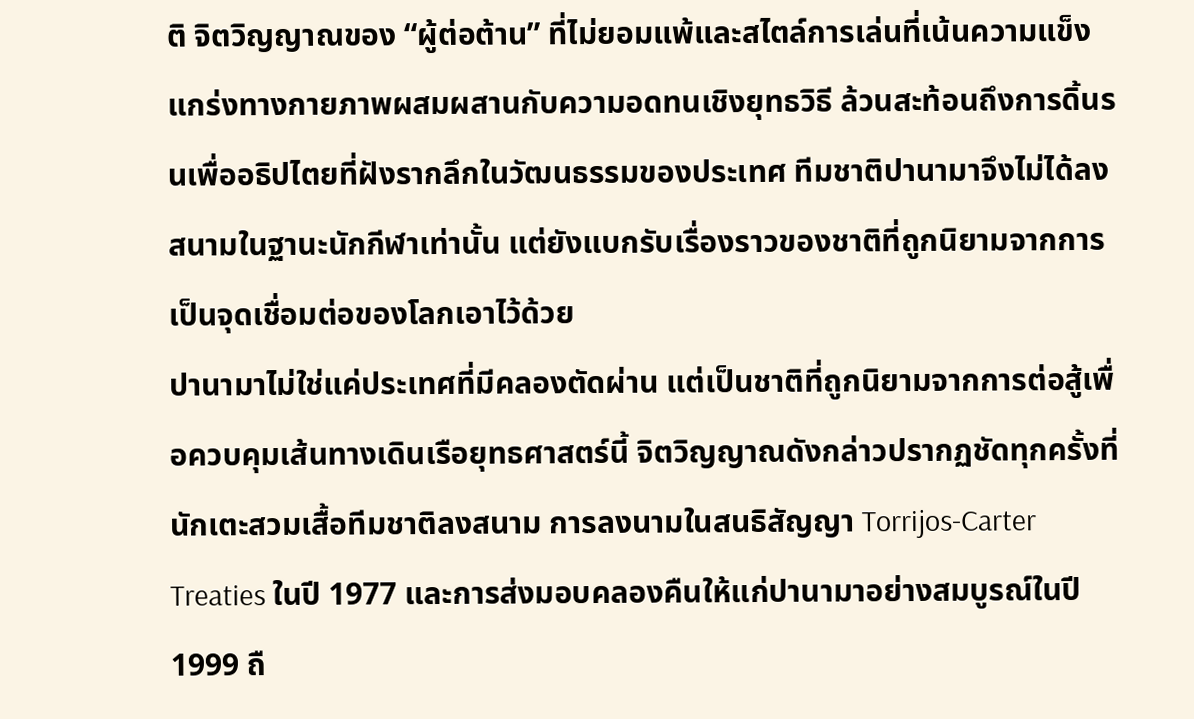ติ จิตวิญญาณของ “ผู้ต่อต้าน” ที่ไม่ยอมแพ้และสไตล์การเล่นที่เน้นความแข็งแกร่งทางกายภาพผสมผสานกับความอดทนเชิงยุทธวิธี ล้วนสะท้อนถึงการดิ้นรนเพื่ออธิปไตยที่ฝังรากลึกในวัฒนธรรมของประเทศ ทีมชาติปานามาจึงไม่ได้ลงสนามในฐานะนักกีฬาเท่านั้น แต่ยังแบกรับเรื่องราวของชาติที่ถูกนิยามจากการเป็นจุดเชื่อมต่อของโลกเอาไว้ด้วย
ปานามาไม่ใช่แค่ประเทศที่มีคลองตัดผ่าน แต่เป็นชาติที่ถูกนิยามจากการต่อสู้เพื่อควบคุมเส้นทางเดินเรือยุทธศาสตร์นี้ จิตวิญญาณดังกล่าวปรากฏชัดทุกครั้งที่นักเตะสวมเสื้อทีมชาติลงสนาม การลงนามในสนธิสัญญา Torrijos-Carter Treaties ในปี 1977 และการส่งมอบคลองคืนให้แก่ปานามาอย่างสมบูรณ์ในปี 1999 ถื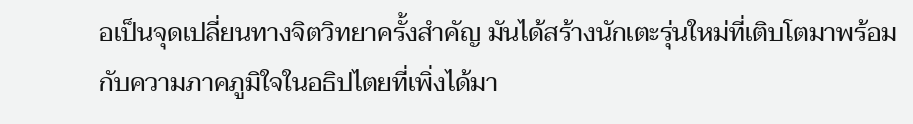อเป็นจุดเปลี่ยนทางจิตวิทยาครั้งสำคัญ มันได้สร้างนักเตะรุ่นใหม่ที่เติบโตมาพร้อมกับความภาคภูมิใจในอธิปไตยที่เพิ่งได้มา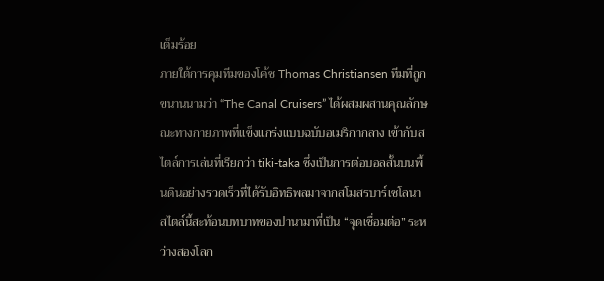เต็มร้อย
ภายใต้การคุมทีมของโค้ช Thomas Christiansen ทีมที่ถูกขนานนามว่า “The Canal Cruisers” ได้ผสมผสานคุณลักษณะทางกายภาพที่แข็งแกร่งแบบฉบับอเมริกากลาง เข้ากับสไตล์การเล่นที่เรียกว่า tiki-taka ซึ่งเป็นการต่อบอลสั้นบนพื้นดินอย่างรวดเร็วที่ได้รับอิทธิพลมาจากสโมสรบาร์เซโลนา สไตล์นี้สะท้อนบทบาทของปานามาที่เป็น “จุดเชื่อมต่อ” ระหว่างสองโลก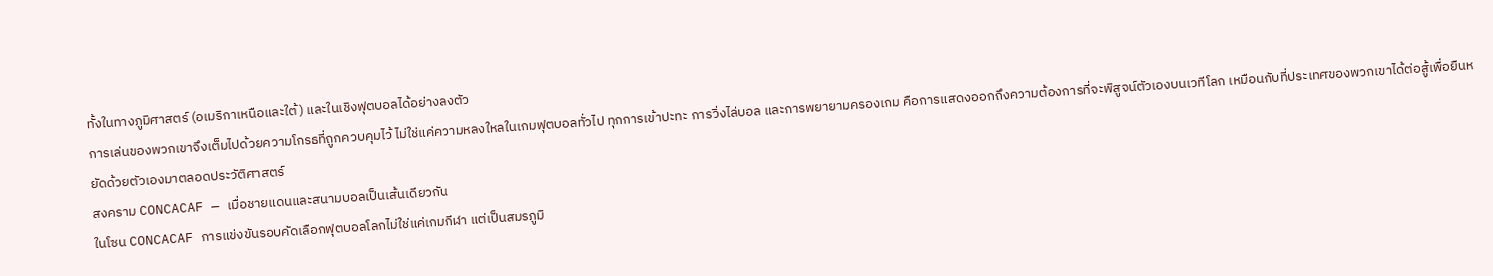ทั้งในทางภูมิศาสตร์ (อเมริกาเหนือและใต้) และในเชิงฟุตบอลได้อย่างลงตัว
การเล่นของพวกเขาจึงเต็มไปด้วยความโกรธที่ถูกควบคุมไว้ ไม่ใช่แค่ความหลงใหลในเกมฟุตบอลทั่วไป ทุกการเข้าปะทะ การวิ่งไล่บอล และการพยายามครองเกม คือการแสดงออกถึงความต้องการที่จะพิสูจน์ตัวเองบนเวทีโลก เหมือนกับที่ประเทศของพวกเขาได้ต่อสู้เพื่อยืนหยัดด้วยตัวเองมาตลอดประวัติศาสตร์
สงคราม CONCACAF — เมื่อชายแดนและสนามบอลเป็นเส้นเดียวกัน
ในโซน CONCACAF การแข่งขันรอบคัดเลือกฟุตบอลโลกไม่ใช่แค่เกมกีฬา แต่เป็นสมรภูมิ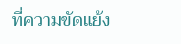ที่ความขัดแย้ง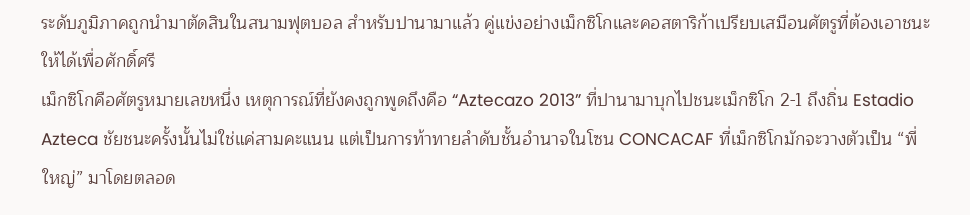ระดับภูมิภาคถูกนำมาตัดสินในสนามฟุตบอล สำหรับปานามาแล้ว คู่แข่งอย่างเม็กซิโกและคอสตาริก้าเปรียบเสมือนศัตรูที่ต้องเอาชนะให้ได้เพื่อศักดิ์ศรี
เม็กซิโกคือศัตรูหมายเลขหนึ่ง เหตุการณ์ที่ยังคงถูกพูดถึงคือ “Aztecazo 2013” ที่ปานามาบุกไปชนะเม็กซิโก 2-1 ถึงถิ่น Estadio Azteca ชัยชนะครั้งนั้นไม่ใช่แค่สามคะแนน แต่เป็นการท้าทายลำดับชั้นอำนาจในโซน CONCACAF ที่เม็กซิโกมักจะวางตัวเป็น “พี่ใหญ่” มาโดยตลอด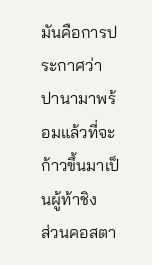มันคือการประกาศว่าปานามาพร้อมแล้วที่จะก้าวขึ้นมาเป็นผู้ท้าชิง
ส่วนคอสตา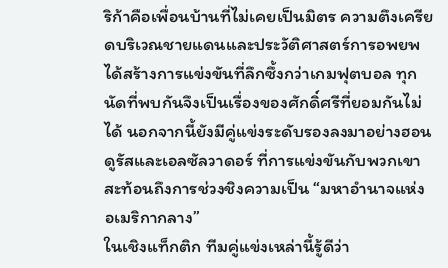ริก้าคือเพื่อนบ้านที่ไม่เคยเป็นมิตร ความตึงเครียดบริเวณชายแดนและประวัติศาสตร์การอพยพได้สร้างการแข่งขันที่ลึกซึ้งกว่าเกมฟุตบอล ทุกนัดที่พบกันจึงเป็นเรื่องของศักดิ์ศรีที่ยอมกันไม่ได้ นอกจากนี้ยังมีคู่แข่งระดับรองลงมาอย่างฮอนดูรัสและเอลซัลวาดอร์ ที่การแข่งขันกับพวกเขาสะท้อนถึงการช่วงชิงความเป็น “มหาอำนาจแห่งอเมริกากลาง”
ในเชิงแท็กติก ทีมคู่แข่งเหล่านี้รู้ดีว่า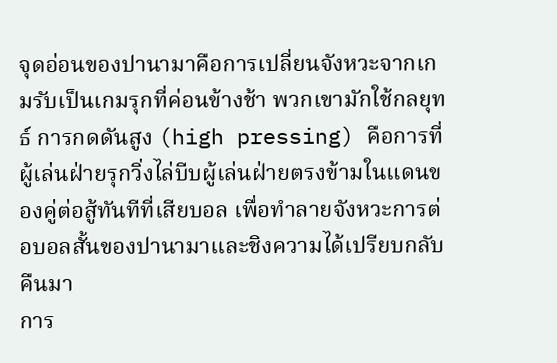จุดอ่อนของปานามาคือการเปลี่ยนจังหวะจากเกมรับเป็นเกมรุกที่ค่อนข้างช้า พวกเขามักใช้กลยุทธ์ การกดดันสูง (high pressing) คือการที่ผู้เล่นฝ่ายรุกวิ่งไล่บีบผู้เล่นฝ่ายตรงข้ามในแดนของคู่ต่อสู้ทันทีที่เสียบอล เพื่อทำลายจังหวะการต่อบอลสั้นของปานามาและชิงความได้เปรียบกลับคืนมา
การ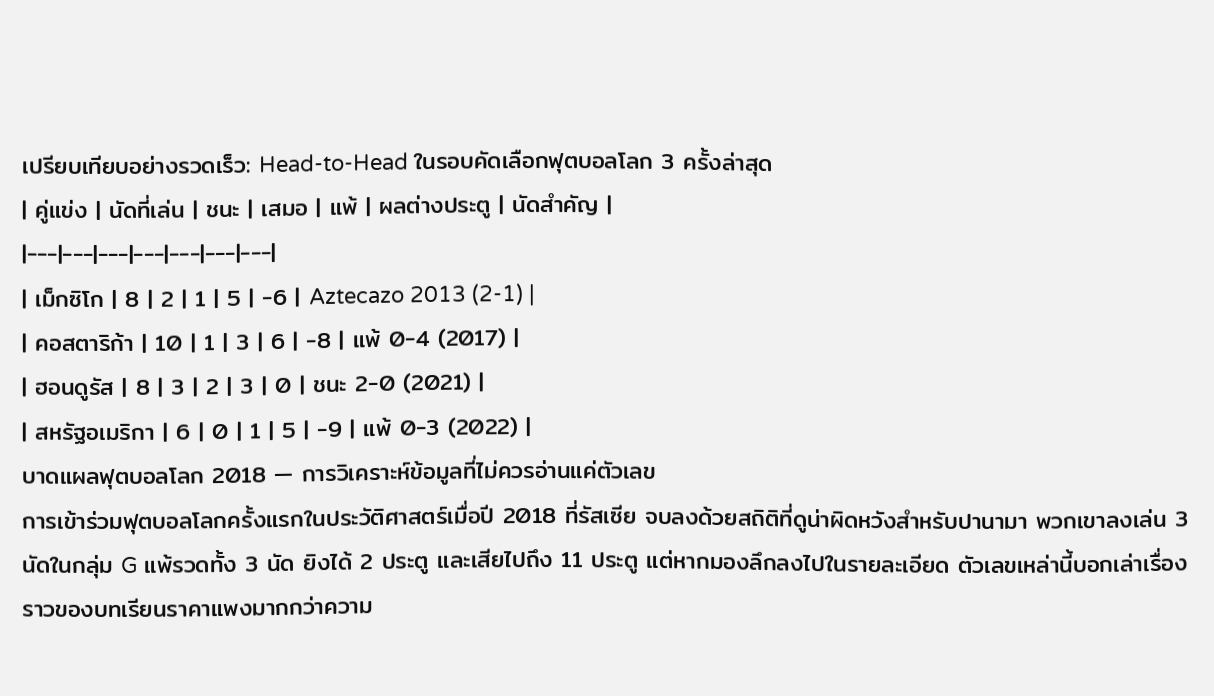เปรียบเทียบอย่างรวดเร็ว: Head-to-Head ในรอบคัดเลือกฟุตบอลโลก 3 ครั้งล่าสุด
| คู่แข่ง | นัดที่เล่น | ชนะ | เสมอ | แพ้ | ผลต่างประตู | นัดสำคัญ |
|---|---|---|---|---|---|---|
| เม็กซิโก | 8 | 2 | 1 | 5 | -6 | Aztecazo 2013 (2-1) |
| คอสตาริก้า | 10 | 1 | 3 | 6 | -8 | แพ้ 0-4 (2017) |
| ฮอนดูรัส | 8 | 3 | 2 | 3 | 0 | ชนะ 2-0 (2021) |
| สหรัฐอเมริกา | 6 | 0 | 1 | 5 | -9 | แพ้ 0-3 (2022) |
บาดแผลฟุตบอลโลก 2018 — การวิเคราะห์ข้อมูลที่ไม่ควรอ่านแค่ตัวเลข
การเข้าร่วมฟุตบอลโลกครั้งแรกในประวัติศาสตร์เมื่อปี 2018 ที่รัสเซีย จบลงด้วยสถิติที่ดูน่าผิดหวังสำหรับปานามา พวกเขาลงเล่น 3 นัดในกลุ่ม G แพ้รวดทั้ง 3 นัด ยิงได้ 2 ประตู และเสียไปถึง 11 ประตู แต่หากมองลึกลงไปในรายละเอียด ตัวเลขเหล่านี้บอกเล่าเรื่องราวของบทเรียนราคาแพงมากกว่าความ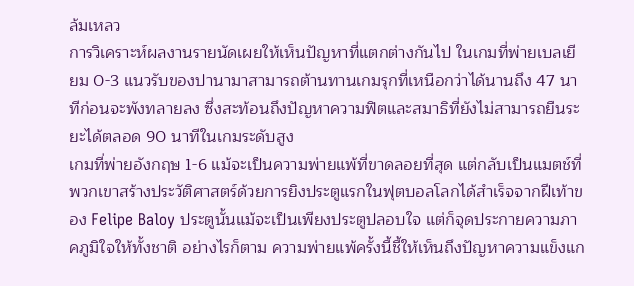ล้มเหลว
การวิเคราะห์ผลงานรายนัดเผยให้เห็นปัญหาที่แตกต่างกันไป ในเกมที่พ่ายเบลเยียม 0-3 แนวรับของปานามาสามารถต้านทานเกมรุกที่เหนือกว่าได้นานถึง 47 นาทีก่อนจะพังทลายลง ซึ่งสะท้อนถึงปัญหาความฟิตและสมาธิที่ยังไม่สามารถยืนระยะได้ตลอด 90 นาทีในเกมระดับสูง
เกมที่พ่ายอังกฤษ 1-6 แม้จะเป็นความพ่ายแพ้ที่ขาดลอยที่สุด แต่กลับเป็นแมตช์ที่พวกเขาสร้างประวัติศาสตร์ด้วยการยิงประตูแรกในฟุตบอลโลกได้สำเร็จจากฝีเท้าของ Felipe Baloy ประตูนั้นแม้จะเป็นเพียงประตูปลอบใจ แต่ก็จุดประกายความภาคภูมิใจให้ทั้งชาติ อย่างไรก็ตาม ความพ่ายแพ้ครั้งนี้ชี้ให้เห็นถึงปัญหาความแข็งแก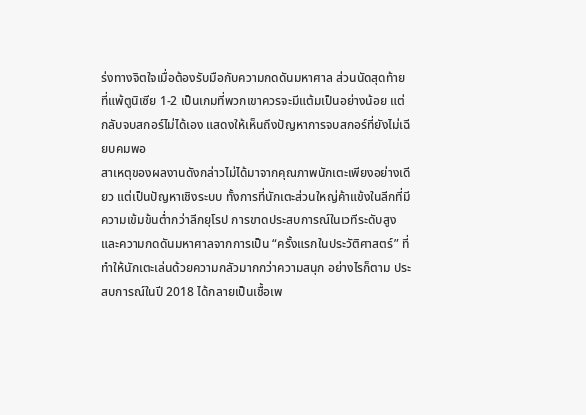ร่งทางจิตใจเมื่อต้องรับมือกับความกดดันมหาศาล ส่วนนัดสุดท้ายที่แพ้ตูนิเซีย 1-2 เป็นเกมที่พวกเขาควรจะมีแต้มเป็นอย่างน้อย แต่กลับจบสกอร์ไม่ได้เอง แสดงให้เห็นถึงปัญหาการจบสกอร์ที่ยังไม่เฉียบคมพอ
สาเหตุของผลงานดังกล่าวไม่ได้มาจากคุณภาพนักเตะเพียงอย่างเดียว แต่เป็นปัญหาเชิงระบบ ทั้งการที่นักเตะส่วนใหญ่ค้าแข้งในลีกที่มีความเข้มข้นต่ำกว่าลีกยุโรป การขาดประสบการณ์ในเวทีระดับสูง และความกดดันมหาศาลจากการเป็น “ครั้งแรกในประวัติศาสตร์” ที่ทำให้นักเตะเล่นด้วยความกลัวมากกว่าความสนุก อย่างไรก็ตาม ประสบการณ์ในปี 2018 ได้กลายเป็นเชื้อเพ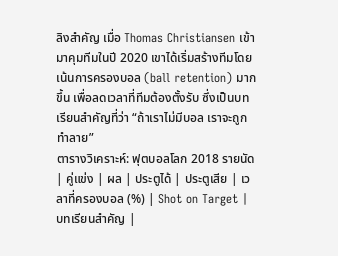ลิงสำคัญ เมื่อ Thomas Christiansen เข้ามาคุมทีมในปี 2020 เขาได้เริ่มสร้างทีมโดยเน้นการครองบอล (ball retention) มากขึ้น เพื่อลดเวลาที่ทีมต้องตั้งรับ ซึ่งเป็นบทเรียนสำคัญที่ว่า “ถ้าเราไม่มีบอล เราจะถูกทำลาย”
ตารางวิเคราะห์: ฟุตบอลโลก 2018 รายนัด
| คู่แข่ง | ผล | ประตูได้ | ประตูเสีย | เวลาที่ครองบอล (%) | Shot on Target | บทเรียนสำคัญ |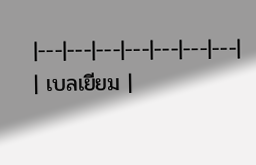|---|---|---|---|---|---|---|
| เบลเยียม |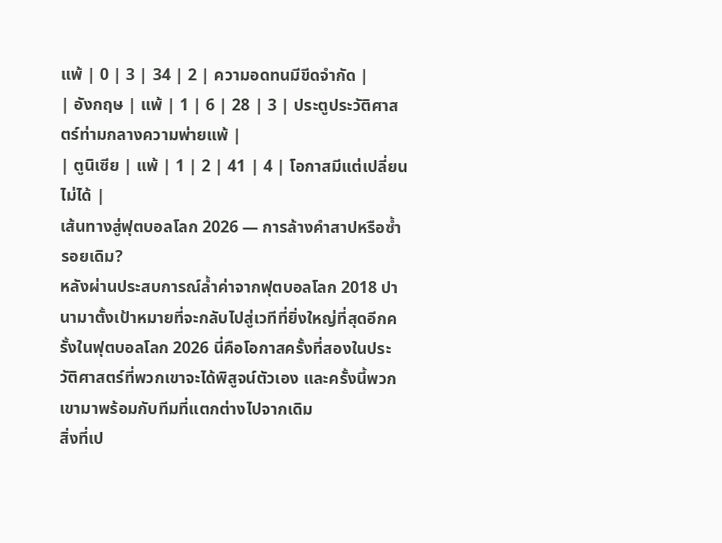แพ้ | 0 | 3 | 34 | 2 | ความอดทนมีขีดจำกัด |
| อังกฤษ | แพ้ | 1 | 6 | 28 | 3 | ประตูประวัติศาสตร์ท่ามกลางความพ่ายแพ้ |
| ตูนิเซีย | แพ้ | 1 | 2 | 41 | 4 | โอกาสมีแต่เปลี่ยนไม่ได้ |
เส้นทางสู่ฟุตบอลโลก 2026 — การล้างคำสาปหรือซ้ำรอยเดิม?
หลังผ่านประสบการณ์ล้ำค่าจากฟุตบอลโลก 2018 ปานามาตั้งเป้าหมายที่จะกลับไปสู่เวทีที่ยิ่งใหญ่ที่สุดอีกครั้งในฟุตบอลโลก 2026 นี่คือโอกาสครั้งที่สองในประวัติศาสตร์ที่พวกเขาจะได้พิสูจน์ตัวเอง และครั้งนี้พวกเขามาพร้อมกับทีมที่แตกต่างไปจากเดิม
สิ่งที่เป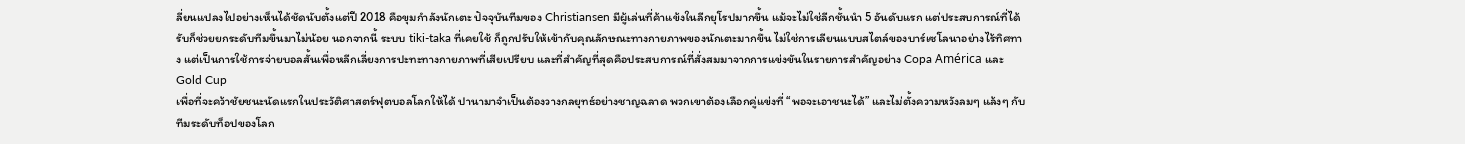ลี่ยนแปลงไปอย่างเห็นได้ชัดนับตั้งแต่ปี 2018 คือขุมกำลังนักเตะ ปัจจุบันทีมของ Christiansen มีผู้เล่นที่ค้าแข้งในลีกยุโรปมากขึ้น แม้จะไม่ใช่ลีกชั้นนำ 5 อันดับแรก แต่ประสบการณ์ที่ได้รับก็ช่วยยกระดับทีมขึ้นมาไม่น้อย นอกจากนี้ ระบบ tiki-taka ที่เคยใช้ ก็ถูกปรับให้เข้ากับคุณลักษณะทางกายภาพของนักเตะมากขึ้น ไม่ใช่การเลียนแบบสไตล์ของบาร์เซโลนาอย่างไร้ทิศทาง แต่เป็นการใช้การจ่ายบอลสั้นเพื่อหลีกเลี่ยงการปะทะทางกายภาพที่เสียเปรียบ และที่สำคัญที่สุดคือประสบการณ์ที่สั่งสมมาจากการแข่งขันในรายการสำคัญอย่าง Copa América และ Gold Cup
เพื่อที่จะคว้าชัยชนะนัดแรกในประวัติศาสตร์ฟุตบอลโลกให้ได้ ปานามาจำเป็นต้องวางกลยุทธ์อย่างชาญฉลาด พวกเขาต้องเลือกคู่แข่งที่ “พอจะเอาชนะได้” และไม่ตั้งความหวังลมๆ แล้งๆ กับทีมระดับท็อปของโลก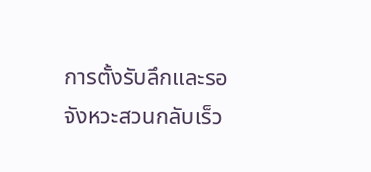การตั้งรับลึกและรอจังหวะสวนกลับเร็ว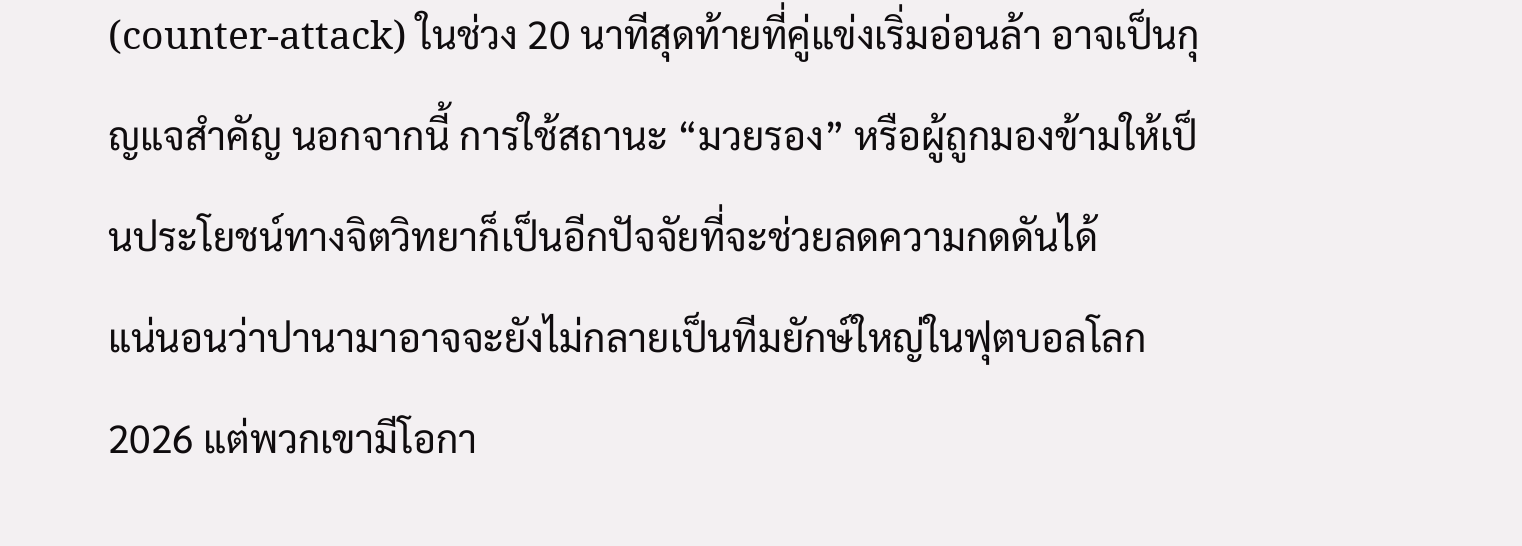(counter-attack) ในช่วง 20 นาทีสุดท้ายที่คู่แข่งเริ่มอ่อนล้า อาจเป็นกุญแจสำคัญ นอกจากนี้ การใช้สถานะ “มวยรอง” หรือผู้ถูกมองข้ามให้เป็นประโยชน์ทางจิตวิทยาก็เป็นอีกปัจจัยที่จะช่วยลดความกดดันได้
แน่นอนว่าปานามาอาจจะยังไม่กลายเป็นทีมยักษ์ใหญ่ในฟุตบอลโลก 2026 แต่พวกเขามีโอกา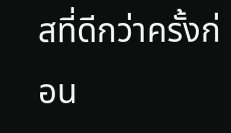สที่ดีกว่าครั้งก่อน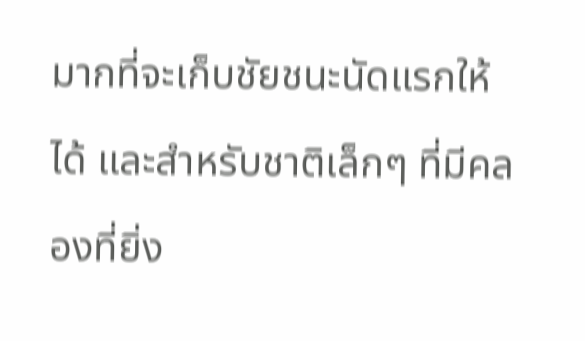มากที่จะเก็บชัยชนะนัดแรกให้ได้ และสำหรับชาติเล็กๆ ที่มีคลองที่ยิ่ง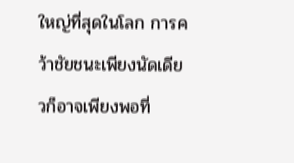ใหญ่ที่สุดในโลก การคว้าชัยชนะเพียงนัดเดียวก็อาจเพียงพอที่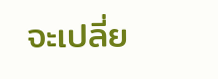จะเปลี่ย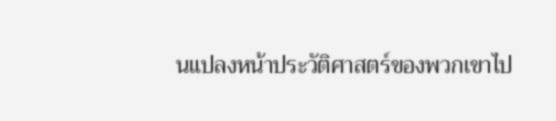นแปลงหน้าประวัติศาสตร์ของพวกเขาไป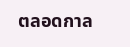ตลอดกาล